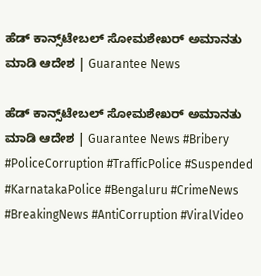ಹೆಡ್ ಕಾನ್ಸ್‌ಟೇಬಲ್‌ ಸೋಮಶೇಖರ್ ಅಮಾನತು ಮಾಡಿ ಆದೇಶ | Guarantee News

ಹೆಡ್ ಕಾನ್ಸ್‌ಟೇಬಲ್‌ ಸೋಮಶೇಖರ್ ಅಮಾನತು ಮಾಡಿ ಆದೇಶ | Guarantee News #Bribery #PoliceCorruption #TrafficPolice #Suspended #KarnatakaPolice #Bengaluru #CrimeNews #BreakingNews #AntiCorruption #ViralVideo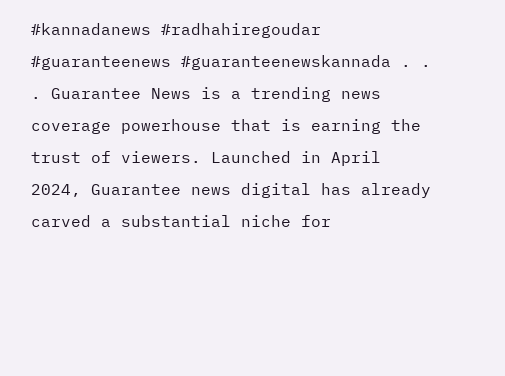#kannadanews #radhahiregoudar #guaranteenews #guaranteenewskannada . . . Guarantee News is a trending news coverage powerhouse that is earning the trust of viewers. Launched in April 2024, Guarantee news digital has already carved a substantial niche for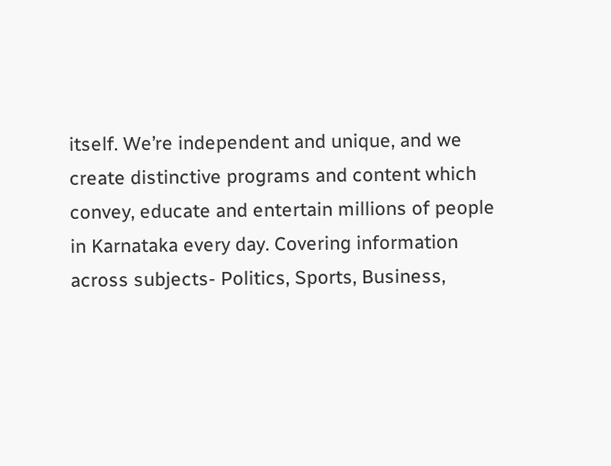itself. We’re independent and unique, and we create distinctive programs and content which convey, educate and entertain millions of people in Karnataka every day. Covering information across subjects- Politics, Sports, Business,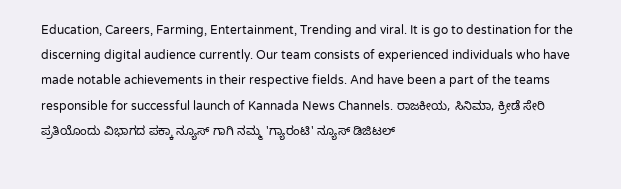Education, Careers, Farming, Entertainment, Trending and viral. It is go to destination for the discerning digital audience currently. Our team consists of experienced individuals who have made notable achievements in their respective fields. And have been a part of the teams responsible for successful launch of Kannada News Channels. ರಾಜಕೀಯ, ಸಿನಿಮಾ, ಕ್ರೀಡೆ ಸೇರಿ ಪ್ರತಿಯೊಂದು ವಿಭಾಗದ ಪಕ್ಕಾ ನ್ಯೂಸ್ ಗಾಗಿ ನಮ್ಮ 'ಗ್ಯಾರಂಟಿ' ನ್ಯೂಸ್ ಡಿಜಿಟಲ್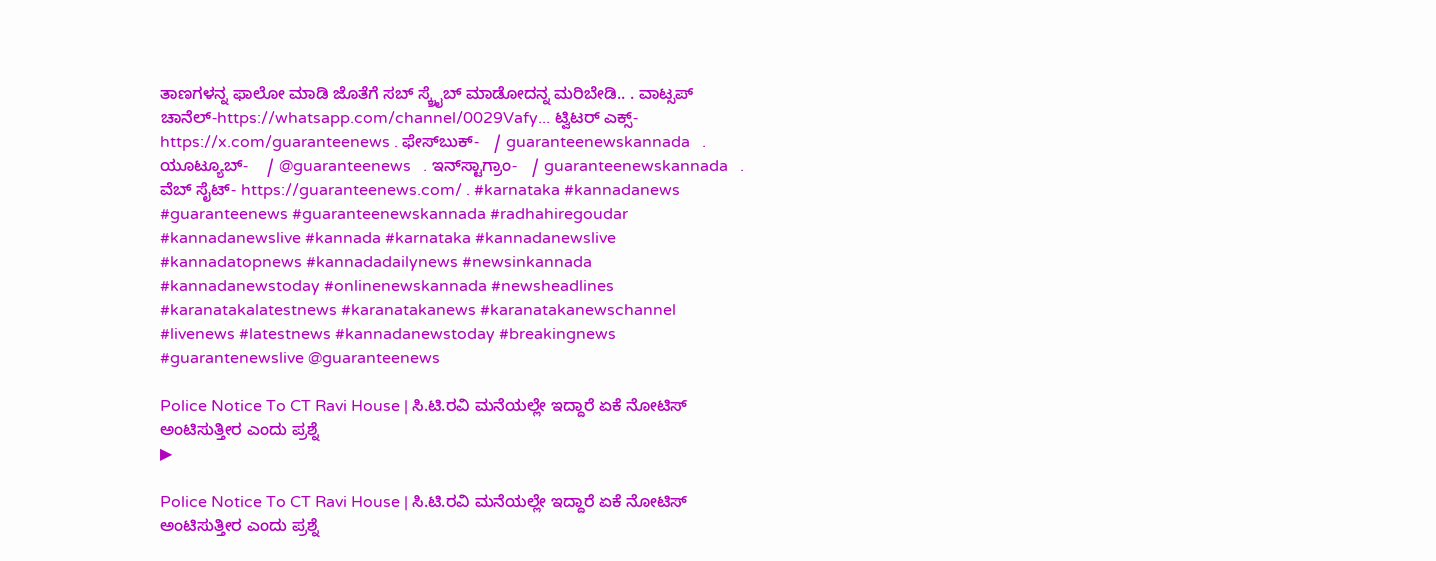ತಾಣಗಳನ್ನ ಫಾಲೋ ಮಾಡಿ ಜೊತೆಗೆ ಸಬ್ ಸ್ಕ್ರೈಬ್ ಮಾಡೋದನ್ನ ಮರಿಬೇಡಿ.. . ವಾಟ್ಸಪ್ ಚಾನೆಲ್-https://whatsapp.com/channel/0029Vafy... ಟ್ವಿಟರ್ ಎಕ್ಸ್- https://x.com/guaranteenews . ಫೇಸ್‌ಬುಕ್-   / guaranteenewskannada   . ಯೂಟ್ಯೂಬ್-    / @guaranteenews   . ಇನ್‌ಸ್ಟಾಗ್ರಾಂ-   / guaranteenewskannada   . ವೆಬ್ ಸೈಟ್- https://guaranteenews.com/ . #karnataka #kannadanews #guaranteenews #guaranteenewskannada #radhahiregoudar #kannadanewslive #kannada #karnataka #kannadanewslive #kannadatopnews #kannadadailynews #newsinkannada #kannadanewstoday #onlinenewskannada #newsheadlines #karanatakalatestnews #karanatakanews #karanatakanewschannel #livenews #latestnews #kannadanewstoday #breakingnews #guarantenewslive @guaranteenews

Police Notice To CT Ravi House | ಸಿ.ಟಿ.ರವಿ ಮನೆಯಲ್ಲೇ ಇದ್ದಾರೆ ಏಕೆ ನೋಟಿಸ್ ಅಂಟಿಸುತ್ತೀರ ಎಂದು ಪ್ರಶ್ನೆ
▶

Police Notice To CT Ravi House | ಸಿ.ಟಿ.ರವಿ ಮನೆಯಲ್ಲೇ ಇದ್ದಾರೆ ಏಕೆ ನೋಟಿಸ್ ಅಂಟಿಸುತ್ತೀರ ಎಂದು ಪ್ರಶ್ನೆ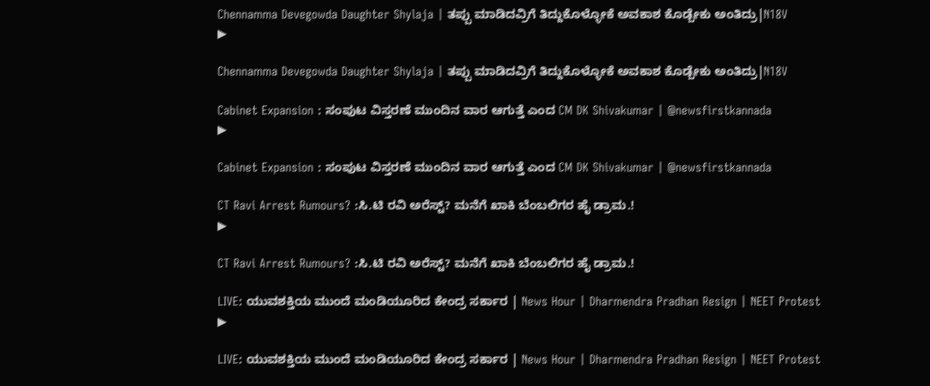Chennamma Devegowda Daughter Shylaja | ತಪ್ಪು ಮಾಡಿದವ್ರಿಗೆ ತಿದ್ದುಕೊಳ್ಳೋಕೆ ಅವಕಾಶ ಕೊಡ್ಬೇಕು ಅಂತಿದ್ರು|N18V
▶

Chennamma Devegowda Daughter Shylaja | ತಪ್ಪು ಮಾಡಿದವ್ರಿಗೆ ತಿದ್ದುಕೊಳ್ಳೋಕೆ ಅವಕಾಶ ಕೊಡ್ಬೇಕು ಅಂತಿದ್ರು|N18V

Cabinet Expansion : ಸಂಪುಟ ವಿಸ್ತರಣೆ ಮುಂದಿನ ವಾರ ಆಗುತ್ತೆ ಎಂದ CM DK Shivakumar | @newsfirstkannada
▶

Cabinet Expansion : ಸಂಪುಟ ವಿಸ್ತರಣೆ ಮುಂದಿನ ವಾರ ಆಗುತ್ತೆ ಎಂದ CM DK Shivakumar | @newsfirstkannada

CT Ravi Arrest Rumours? :ಸಿ.ಟಿ ರವಿ ಅರೆಸ್ಟ್? ಮನೆಗೆ ಖಾಕಿ ಬೆಂಬಲಿಗರ ಹೈ ಡ್ರಾಮ.!
▶

CT Ravi Arrest Rumours? :ಸಿ.ಟಿ ರವಿ ಅರೆಸ್ಟ್? ಮನೆಗೆ ಖಾಕಿ ಬೆಂಬಲಿಗರ ಹೈ ಡ್ರಾಮ.!

LIVE: ಯುವಶಕ್ತಿಯ ಮುಂದೆ ಮಂಡಿಯೂರಿದ ಕೇಂದ್ರ ಸರ್ಕಾರ | News Hour | Dharmendra Pradhan Resign | NEET Protest
▶

LIVE: ಯುವಶಕ್ತಿಯ ಮುಂದೆ ಮಂಡಿಯೂರಿದ ಕೇಂದ್ರ ಸರ್ಕಾರ | News Hour | Dharmendra Pradhan Resign | NEET Protest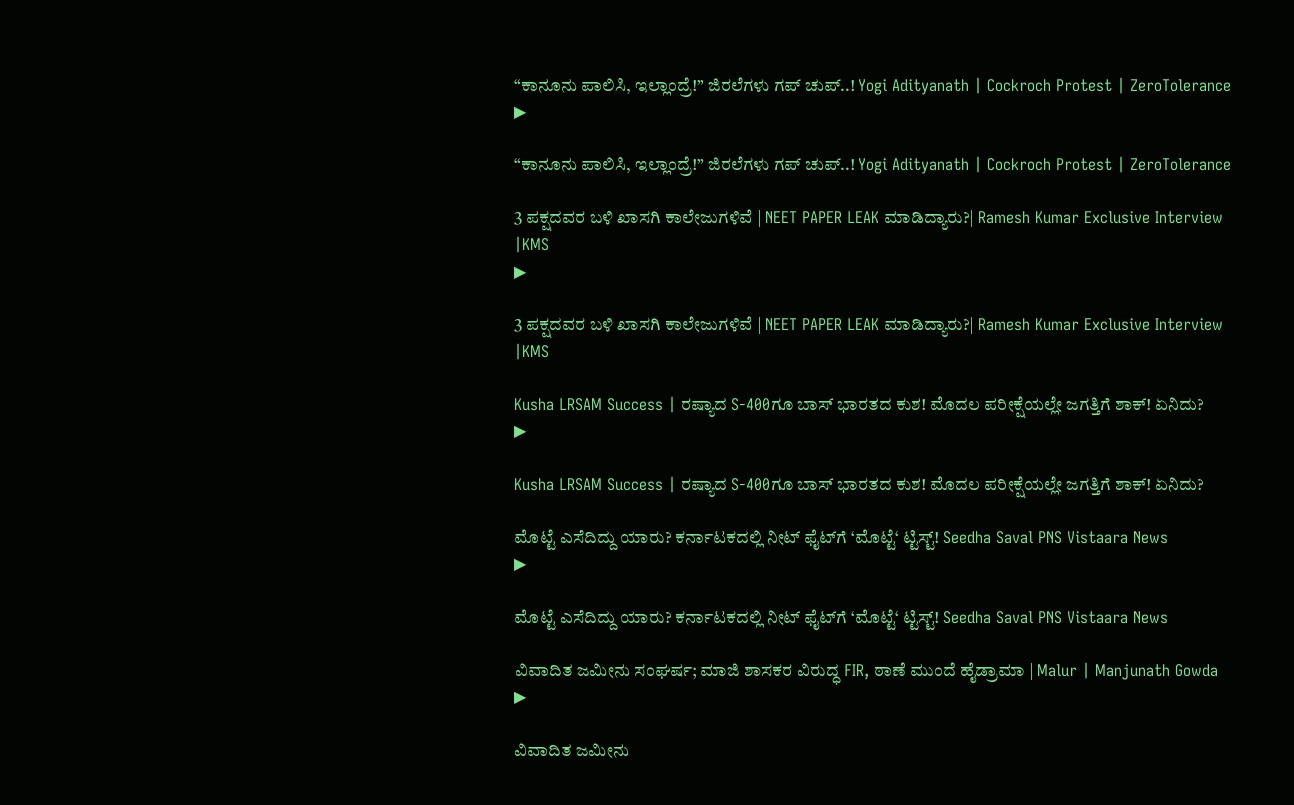“ಕಾನೂನು ಪಾಲಿಸಿ, ಇಲ್ಲಾಂದ್ರೆ!” ಜಿರಲೆಗಳು ಗಪ್ ಚುಪ್..! Yogi Adityanath | Cockroch Protest | ZeroTolerance
▶

“ಕಾನೂನು ಪಾಲಿಸಿ, ಇಲ್ಲಾಂದ್ರೆ!” ಜಿರಲೆಗಳು ಗಪ್ ಚುಪ್..! Yogi Adityanath | Cockroch Protest | ZeroTolerance

3 ಪಕ್ಷದವರ ಬಳಿ ಖಾಸಗಿ ಕಾಲೇಜುಗಳಿವೆ | NEET PAPER LEAK ಮಾಡಿದ್ಯಾರು?| Ramesh Kumar Exclusive Interview |KMS
▶

3 ಪಕ್ಷದವರ ಬಳಿ ಖಾಸಗಿ ಕಾಲೇಜುಗಳಿವೆ | NEET PAPER LEAK ಮಾಡಿದ್ಯಾರು?| Ramesh Kumar Exclusive Interview |KMS

Kusha LRSAM Success | ರಷ್ಯಾದ S-400ಗೂ ಬಾಸ್ ಭಾರತದ ಕುಶ! ಮೊದಲ ಪರೀಕ್ಷೆಯಲ್ಲೇ ಜಗತ್ತಿಗೆ ಶಾಕ್! ಏನಿದು?
▶

Kusha LRSAM Success | ರಷ್ಯಾದ S-400ಗೂ ಬಾಸ್ ಭಾರತದ ಕುಶ! ಮೊದಲ ಪರೀಕ್ಷೆಯಲ್ಲೇ ಜಗತ್ತಿಗೆ ಶಾಕ್! ಏನಿದು?

ಮೊಟ್ಟೆ ಎಸೆದಿದ್ದು ಯಾರು? ಕರ್ನಾಟಕದಲ್ಲಿ ನೀಟ್ ಫೈಟ್‌‌ಗೆ ‘ಮೊಟ್ಟೆ‘ ಟ್ಟಿಸ್ಟ್‌! Seedha Saval PNS Vistaara News
▶

ಮೊಟ್ಟೆ ಎಸೆದಿದ್ದು ಯಾರು? ಕರ್ನಾಟಕದಲ್ಲಿ ನೀಟ್ ಫೈಟ್‌‌ಗೆ ‘ಮೊಟ್ಟೆ‘ ಟ್ಟಿಸ್ಟ್‌! Seedha Saval PNS Vistaara News

ವಿವಾದಿತ ಜಮೀನು ಸಂಘರ್ಷ; ಮಾಜಿ ಶಾಸಕರ ವಿರುದ್ಧ FIR, ಠಾಣೆ ಮುಂದೆ ಹೈಡ್ರಾಮಾ | Malur | Manjunath Gowda
▶

ವಿವಾದಿತ ಜಮೀನು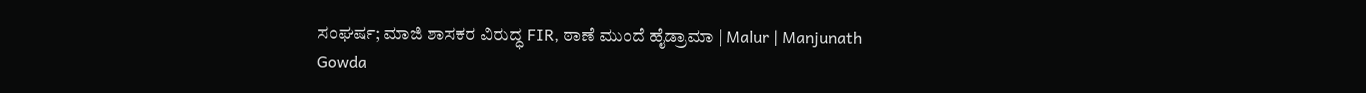ಸಂಘರ್ಷ; ಮಾಜಿ ಶಾಸಕರ ವಿರುದ್ಧ FIR, ಠಾಣೆ ಮುಂದೆ ಹೈಡ್ರಾಮಾ | Malur | Manjunath Gowda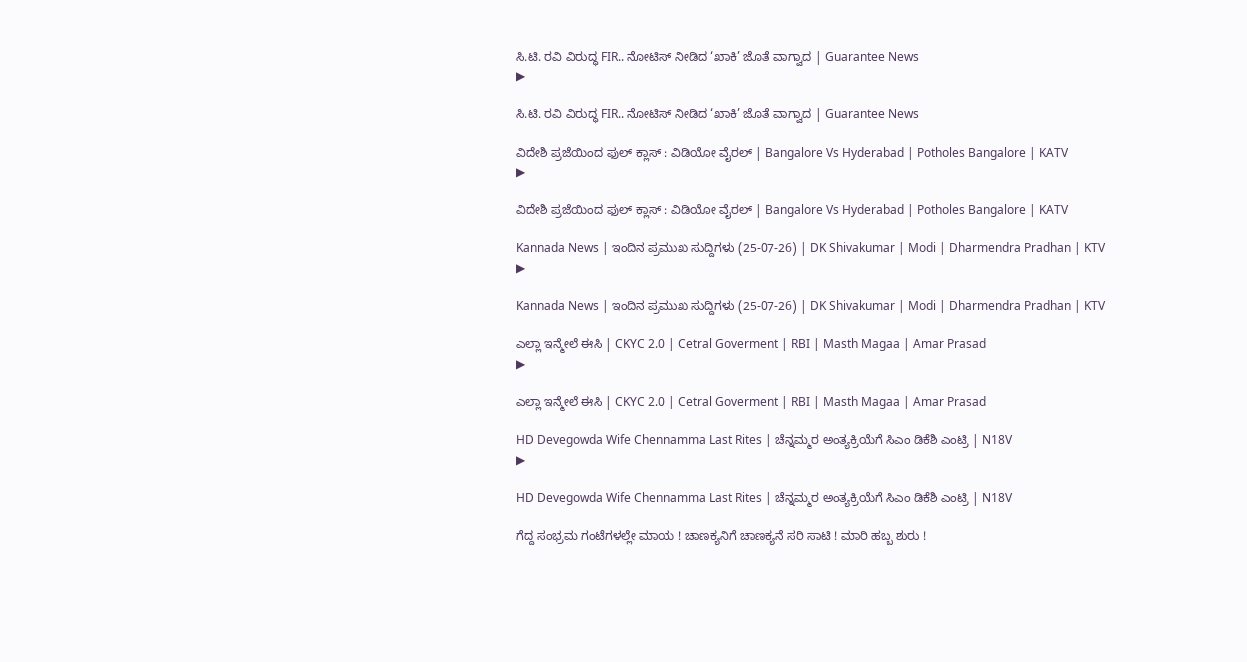ಸಿ.ಟಿ. ರವಿ ವಿರುದ್ಧ FIR.. ನೋಟಿಸ್‌ ನೀಡಿದ ‘ಖಾಕಿ’ ಜೊತೆ ವಾಗ್ವಾದ | Guarantee News
▶

ಸಿ.ಟಿ. ರವಿ ವಿರುದ್ಧ FIR.. ನೋಟಿಸ್‌ ನೀಡಿದ ‘ಖಾಕಿ’ ಜೊತೆ ವಾಗ್ವಾದ | Guarantee News

ವಿದೇಶಿ ಪ್ರಜೆಯಿಂದ ಫುಲ್ ಕ್ಲಾಸ್ : ವಿಡಿಯೋ ವೈರಲ್‌ | Bangalore Vs Hyderabad | Potholes Bangalore | KATV
▶

ವಿದೇಶಿ ಪ್ರಜೆಯಿಂದ ಫುಲ್ ಕ್ಲಾಸ್ : ವಿಡಿಯೋ ವೈರಲ್‌ | Bangalore Vs Hyderabad | Potholes Bangalore | KATV

Kannada News | ಇಂದಿನ ಪ್ರಮುಖ ಸುದ್ದಿಗಳು (25-07-26) | DK Shivakumar | Modi | Dharmendra Pradhan | KTV
▶

Kannada News | ಇಂದಿನ ಪ್ರಮುಖ ಸುದ್ದಿಗಳು (25-07-26) | DK Shivakumar | Modi | Dharmendra Pradhan | KTV

ಎಲ್ಲಾ ಇನ್ಮೇಲೆ ಈಸಿ | CKYC 2.0 | Cetral Goverment | RBI | Masth Magaa | Amar Prasad
▶

ಎಲ್ಲಾ ಇನ್ಮೇಲೆ ಈಸಿ | CKYC 2.0 | Cetral Goverment | RBI | Masth Magaa | Amar Prasad

HD Devegowda Wife Chennamma Last Rites | ಚೆನ್ನಮ್ಮರ ಅಂತ್ಯಕ್ರಿಯೆಗೆ ಸಿಎಂ ಡಿಕೆಶಿ ಎಂಟ್ರಿ | N18V
▶

HD Devegowda Wife Chennamma Last Rites | ಚೆನ್ನಮ್ಮರ ಅಂತ್ಯಕ್ರಿಯೆಗೆ ಸಿಎಂ ಡಿಕೆಶಿ ಎಂಟ್ರಿ | N18V

ಗೆದ್ದ ಸಂಭ್ರಮ ಗಂಟೆಗಳಲ್ಲೇ ಮಾಯ ! ಚಾಣಕ್ಯನಿಗೆ ಚಾಣಕ್ಯನೆ ಸರಿ ಸಾಟಿ ! ಮಾರಿ ಹಬ್ಬ ಶುರು !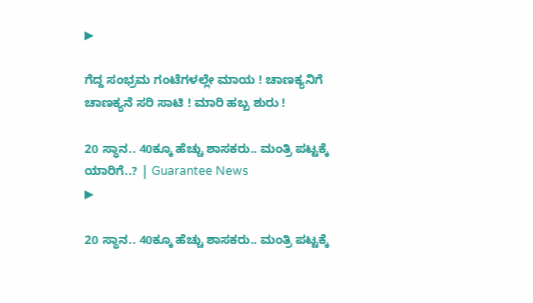▶

ಗೆದ್ದ ಸಂಭ್ರಮ ಗಂಟೆಗಳಲ್ಲೇ ಮಾಯ ! ಚಾಣಕ್ಯನಿಗೆ ಚಾಣಕ್ಯನೆ ಸರಿ ಸಾಟಿ ! ಮಾರಿ ಹಬ್ಬ ಶುರು !

20 ಸ್ಥಾನ.. 40ಕ್ಕೂ ಹೆಚ್ಚು ಶಾಸಕರು.. ಮಂತ್ರಿ ಪಟ್ಟಕ್ಕೆ ಯಾರಿಗೆ..? | Guarantee News
▶

20 ಸ್ಥಾನ.. 40ಕ್ಕೂ ಹೆಚ್ಚು ಶಾಸಕರು.. ಮಂತ್ರಿ ಪಟ್ಟಕ್ಕೆ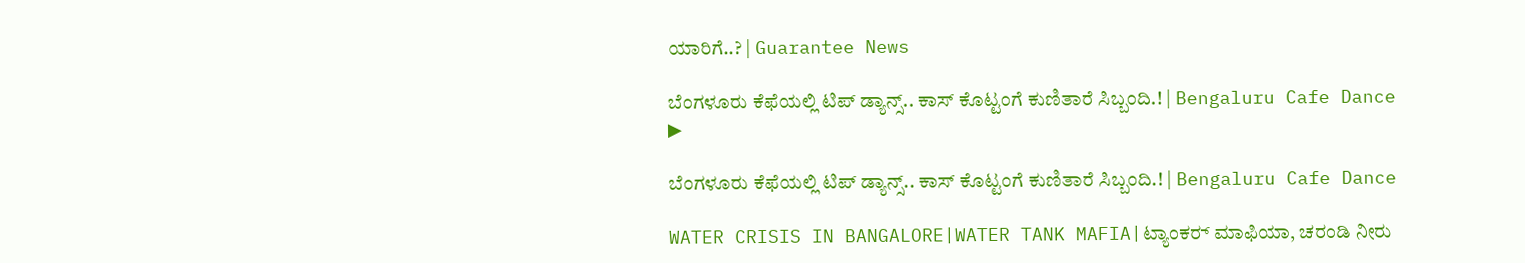ಯಾರಿಗೆ..? | Guarantee News

ಬೆಂಗಳೂರು ಕೆಫೆಯಲ್ಲಿ ಟಿಪ್ ಡ್ಯಾನ್ಸ್.. ಕಾಸ್ ಕೊಟ್ಟಂಗೆ ಕುಣಿತಾರೆ ಸಿಬ್ಬಂದಿ.! | Bengaluru Cafe Dance
▶

ಬೆಂಗಳೂರು ಕೆಫೆಯಲ್ಲಿ ಟಿಪ್ ಡ್ಯಾನ್ಸ್.. ಕಾಸ್ ಕೊಟ್ಟಂಗೆ ಕುಣಿತಾರೆ ಸಿಬ್ಬಂದಿ.! | Bengaluru Cafe Dance

WATER CRISIS IN BANGALORE|WATER TANK MAFIA|ಟ್ಯಾಂಕರ್‍ ಮಾಫಿಯಾ, ಚರಂಡಿ ನೀರು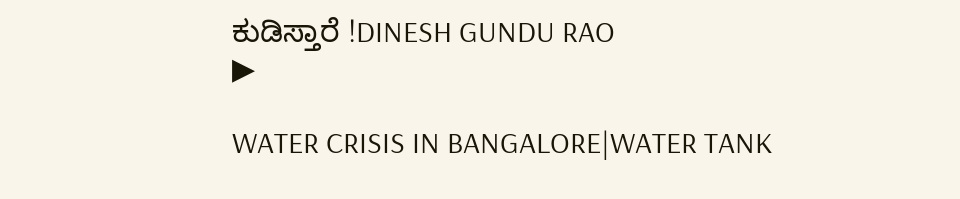ಕುಡಿಸ್ತಾರೆ !DINESH GUNDU RAO
▶

WATER CRISIS IN BANGALORE|WATER TANK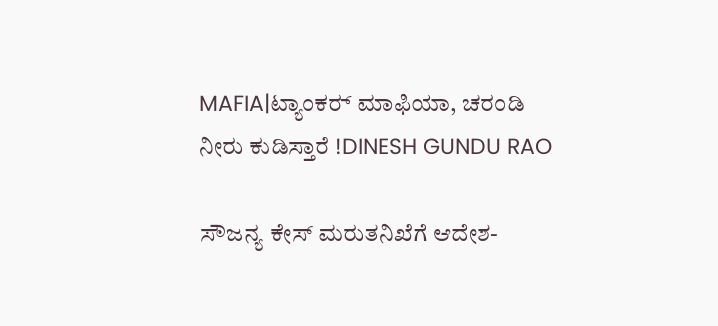MAFIA|ಟ್ಯಾಂಕರ್‍ ಮಾಫಿಯಾ, ಚರಂಡಿ ನೀರು ಕುಡಿಸ್ತಾರೆ !DINESH GUNDU RAO

ಸೌಜನ್ಯ ಕೇಸ್ ಮರುತನಿಖೆಗೆ ಆದೇಶ-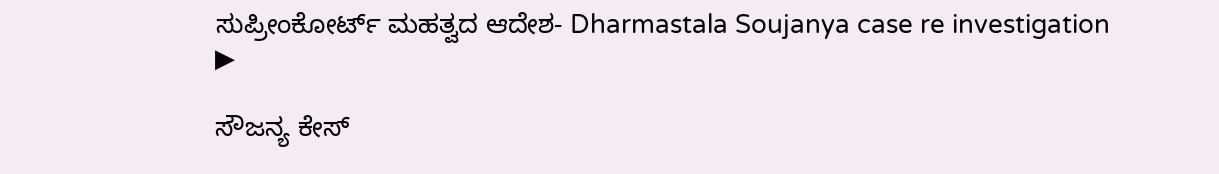ಸುಪ್ರೀಂಕೋರ್ಟ್ ಮಹತ್ವದ ಆದೇಶ- Dharmastala Soujanya case re investigation
▶

ಸೌಜನ್ಯ ಕೇಸ್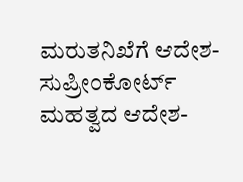ಮರುತನಿಖೆಗೆ ಆದೇಶ- ಸುಪ್ರೀಂಕೋರ್ಟ್ ಮಹತ್ವದ ಆದೇಶ-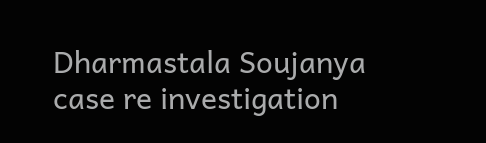Dharmastala Soujanya case re investigation